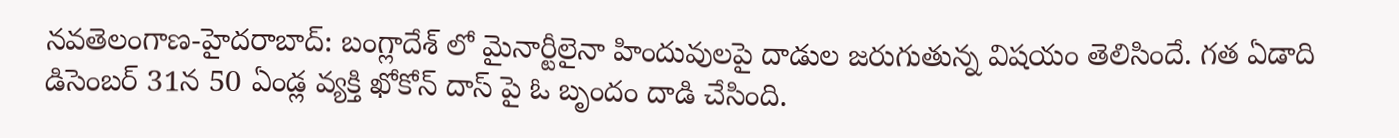నవతెలంగాణ-హైదరాబాద్: బంగ్లాదేశ్ లో మైనార్టీలైనా హిందువులపై దాడుల జరుగుతున్న విషయం తెలిసిందే. గత ఏడాది డిసెంబర్ 31న 50 ఏండ్ల వ్యక్తి ఖోకోన్ దాస్ పై ఓ బృందం దాడి చేసింది.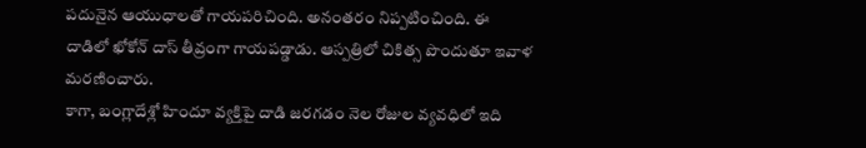పదునైన ఆయుధాలతో గాయపరిచింది. అనంతరం నిప్పటించింది. ఈ దాడిలో ఖోకోన్ దాస్ తీవ్రంగా గాయపడ్డాడు. ఆస్పత్రిలో చికిత్స పొందుతూ ఇవాళ మరణించారు.
కాగా, బంగ్లాదేశ్లో హిందూ వ్యక్తిపై దాడి జరగడం నెల రోజుల వ్యవధిలో ఇది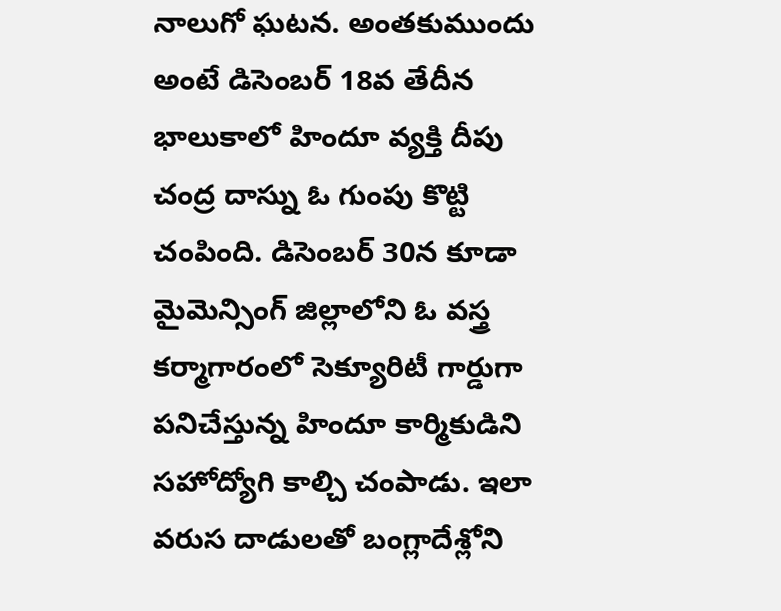నాలుగో ఘటన. అంతకుముందు అంటే డిసెంబర్ 18వ తేదీన భాలుకాలో హిందూ వ్యక్తి దీపు చంద్ర దాస్ను ఓ గుంపు కొట్టి చంపింది. డిసెంబర్ 30న కూడా మైమెన్సింగ్ జిల్లాలోని ఓ వస్త్ర కర్మాగారంలో సెక్యూరిటీ గార్డుగా పనిచేస్తున్న హిందూ కార్మికుడిని సహోద్యోగి కాల్చి చంపాడు. ఇలా వరుస దాడులతో బంగ్లాదేశ్లోని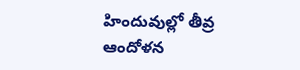హిందువుల్లో తీవ్ర ఆందోళన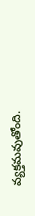వ్యక్తమవుతోంది.